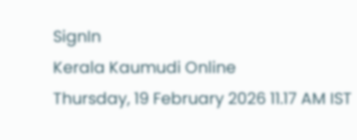SignIn
Kerala Kaumudi Online
Thursday, 19 February 2026 11.17 AM IST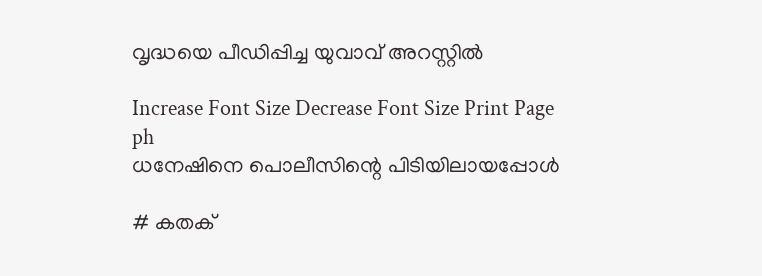വൃദ്ധയെ പീഡിപ്പിച്ച യുവാവ് അറസ്റ്റിൽ

Increase Font Size Decrease Font Size Print Page
ph
ധനേഷിനെ പൊലീസിന്റെ പിടിയിലായപ്പോൾ

# കതക്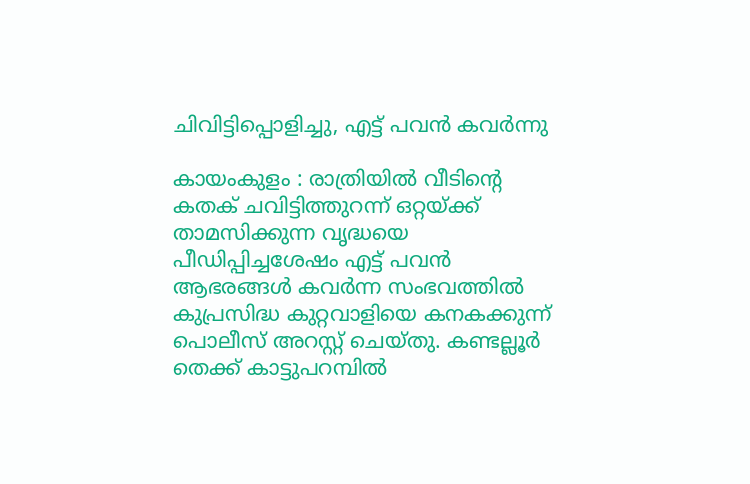ചിവിട്ടിപ്പൊളിച്ചു, എട്ട് പവൻ കവർന്നു

കായംകുളം : രാത്രിയിൽ വീടിന്റെ കതക് ചവിട്ടിത്തുറന്ന് ഒറ്റയ്ക്ക് താമസിക്കുന്ന വൃദ്ധയെ പീഡിപ്പിച്ചശേഷം എട്ട് പവൻ ആഭരങ്ങൾ കവർന്ന സംഭവത്തിൽ കുപ്രസിദ്ധ കുറ്റവാളിയെ കനകക്കുന്ന് പൊലീസ് അറസ്റ്റ് ചെയ്തു. കണ്ടല്ലൂർ തെക്ക് കാട്ടുപറമ്പിൽ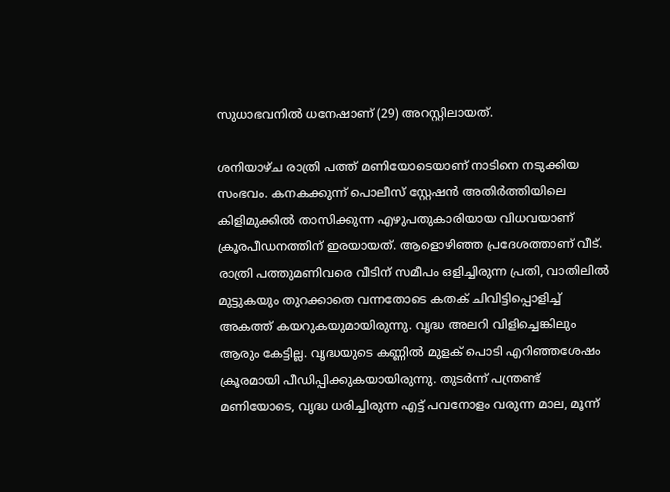സുധാഭവനിൽ ധനേഷാണ് (29) അറസ്റ്റിലായത്.

ശനിയാഴ്ച രാത്രി പത്ത് മണിയോടെയാണ് നാടിനെ നടുക്കിയ സംഭവം. കനകക്കുന്ന് പൊലീസ് സ്റ്റേഷൻ അതിർത്തിയിലെ കിളിമുക്കിൽ താസിക്കുന്ന എഴുപതുകാരിയായ വിധവയാണ് ക്രൂരപീഡനത്തിന് ഇരയായത്. ആളൊഴിഞ്ഞ പ്രദേശത്താണ് വീട്. രാത്രി പത്തുമണിവരെ വീടിന് സമീപം ഒളിച്ചിരുന്ന പ്രതി, വാതിലിൽ മുട്ടുകയും തുറക്കാതെ വന്നതോടെ കതക് ചിവിട്ടിപ്പൊളിച്ച് അകത്ത് കയറുകയുമായിരുന്നു. വൃദ്ധ അലറി വിളിച്ചെങ്കിലും ആരും കേട്ടില്ല. വൃദ്ധയുടെ കണ്ണിൽ മുളക് പൊടി എറിഞ്ഞശേഷം ക്രൂരമായി പീഡിപ്പിക്കുകയായിരുന്നു. തുടർന്ന് പന്ത്രണ്ട് മണിയോടെ, വൃദ്ധ ധരിച്ചിരുന്ന എട്ട് പവനോളം വരുന്ന മാല, മൂന്ന്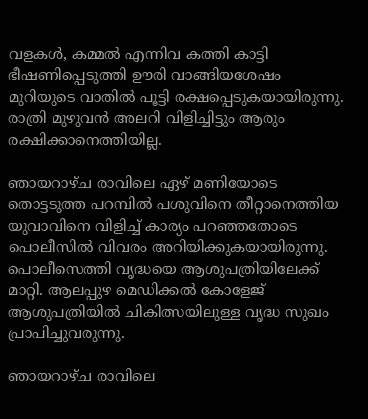വളകൾ, കമ്മൽ എന്നിവ കത്തി കാട്ടി ഭീഷണിപ്പെടുത്തി ഊരി വാങ്ങിയശേഷം മുറിയുടെ വാതിൽ പൂട്ടി രക്ഷപ്പെടുകയായിരുന്നു. രാത്രി മുഴുവൻ അലറി വിളിച്ചിട്ടും ആരും രക്ഷിക്കാനെത്തിയില്ല.

ഞായറാഴ്ച രാവിലെ ഏഴ് മണിയോടെ തൊട്ടടുത്ത പറമ്പിൽ പശുവിനെ തീറ്റാനെത്തിയ യുവാവിനെ വിളിച്ച് കാര്യം പറഞ്ഞതോടെ പൊലീസിൽ വിവരം അറിയിക്കുകയായിരുന്നു. പൊലീസെത്തി വൃദ്ധയെ ആശുപത്രിയിലേക്ക് മാറ്റി. ആലപ്പുഴ മെഡിക്കൽ കോളേജ് ആശുപത്രിയിൽ ചികിത്സയിലുള്ള വൃദ്ധ സുഖം പ്രാപിച്ചുവരുന്നു.

ഞായറാഴ്ച രാവിലെ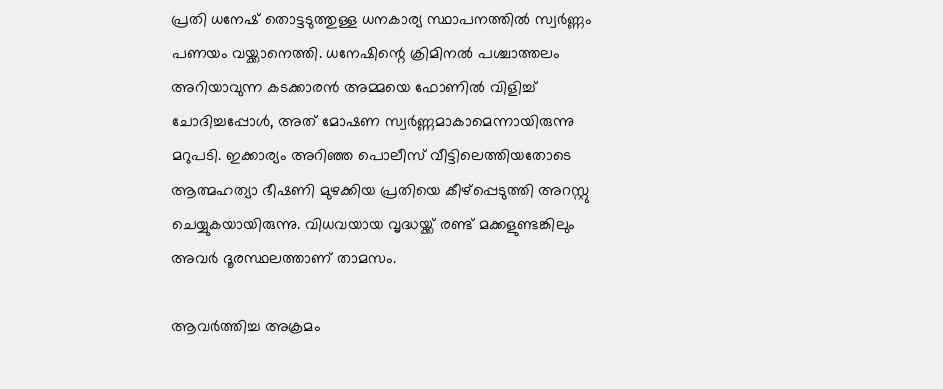പ്രതി ധനേഷ് തൊട്ടടുത്തുള്ള ധനകാര്യ സ്ഥാപനത്തിൽ സ്വർണ്ണം പണയം വയ്ക്കാനെത്തി. ധനേഷിന്റെ ക്രിമിനൽ പശ്ചാത്തലം അറിയാവുന്ന കടക്കാരൻ അമ്മയെ ഫോണിൽ വിളിച്ച് ചോദിച്ചപ്പോൾ, അത് മോഷണ സ്വർണ്ണമാകാമെന്നായിരുന്നു മറുപടി. ഇക്കാര്യം അറിഞ്ഞ പൊലീസ് വീട്ടിലെത്തിയതോടെ ആത്മഹത്യാ ഭീഷണി മുഴക്കിയ പ്രതിയെ കീഴ്പ്പെടുത്തി അറസ്റ്റു ചെയ്യുകയായിരുന്നു. വിധവയായ വൃദ്ധയ്ക്ക് രണ്ട് മക്കളുണ്ടങ്കിലും അവർ ദൂരസ്ഥലത്താണ് താമസം.

ആവർത്തിച്ച അക്രമം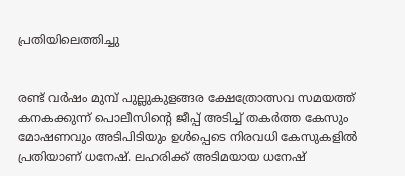പ്രതിയിലെത്തിച്ചു


രണ്ട് വർഷം മുമ്പ് പുല്ലുകുളങ്ങര ക്ഷേത്രോത്സവ സമയത്ത് കനകക്കുന്ന് പൊലീസിന്റെ ജീപ്പ് അടിച്ച് തകർത്ത കേസും മോഷണവും അടിപിടിയും ഉൾപ്പെടെ നിരവധി കേസുകളിൽ പ്രതിയാണ് ധനേഷ്. ലഹരിക്ക് അടിമയായ ധനേഷ്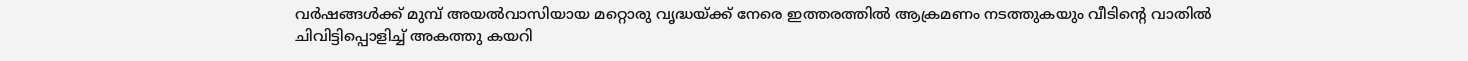വർഷങ്ങൾക്ക് മുമ്പ് അയൽവാസിയായ മറ്റൊരു വൃദ്ധയ്ക്ക് നേരെ ഇത്തരത്തിൽ ആക്രമണം നടത്തുകയും വീടിന്റെ വാതിൽ ചിവിട്ടിപ്പൊളിച്ച് അകത്തു കയറി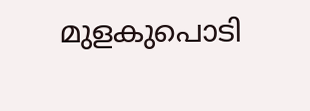മുളകുപൊടി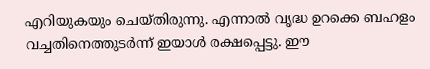എറിയുകയും ചെയ്തിരുന്നു. എന്നാൽ വൃദ്ധ ഉറക്കെ ബഹളം വച്ചതിനെത്തുടർന്ന് ഇയാൾ രക്ഷപ്പെട്ടു. ഈ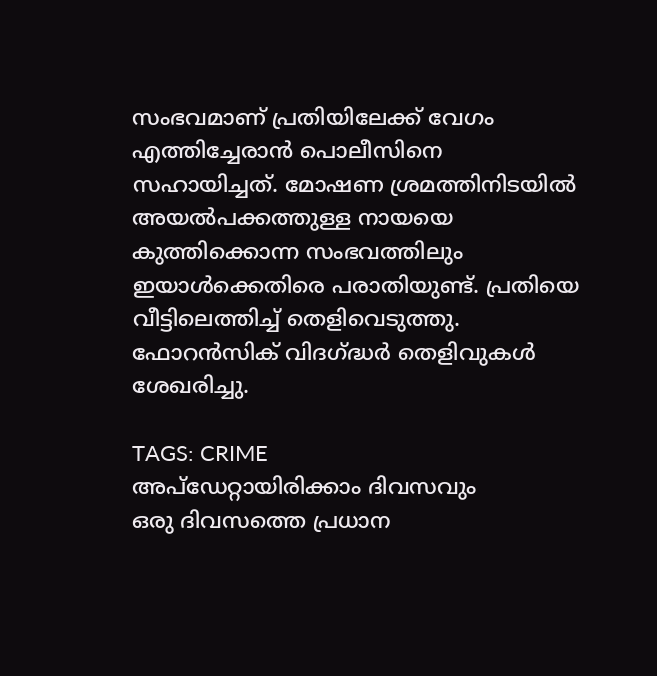സംഭവമാണ് പ്രതിയിലേക്ക് വേഗം എത്തിച്ചേരാൻ പൊലീസിനെ സഹായിച്ചത്. മോഷണ ശ്രമത്തിനിടയിൽ അയൽപക്കത്തുള്ള നായയെ കുത്തിക്കൊന്ന സംഭവത്തിലും ഇയാൾക്കെതിരെ പരാതിയുണ്ട്. പ്രതിയെ വീട്ടിലെത്തിച്ച് തെളിവെടുത്തു. ഫോറൻസിക് വിദഗ്ദ്ധർ തെളിവുകൾ ശേഖരിച്ചു.

TAGS: CRIME
അപ്ഡേറ്റായിരിക്കാം ദിവസവും
ഒരു ദിവസത്തെ പ്രധാന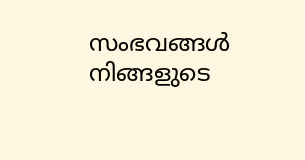സംഭവങ്ങൾ നിങ്ങളുടെ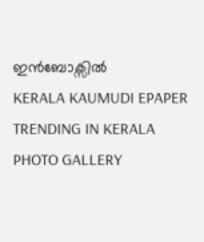ഇൻബോക്സിൽ
KERALA KAUMUDI EPAPER
TRENDING IN KERALA
PHOTO GALLERY